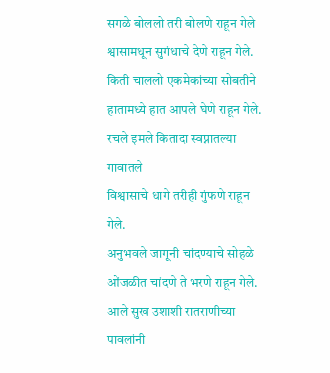सगळे बोललो तरी बोलणे राहून गेले
श्वासामधून सुगंधाचे देणे राहून गेले.
किती चाललो एकमेकांच्या सोबतीने
हातामध्ये हात आपले घेणे राहून गेले.
रचले इमले कितादा स्वप्नातल्या गावातले
विश्वासाचे धागे तरीही गुंफणे राहून गेले.
अनुभवले जागूनी चांदण्याचे सोहळे
ओंजळीत चांदणे ते भरणे राहून गेले.
आले सुख उशाशी रातराणीच्या पावलांनी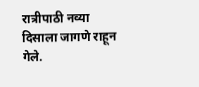रात्रीपाठी नव्या दिसाला जागणे राहून गेले.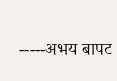-----अभय बापट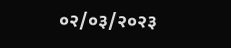०२/०३/२०२३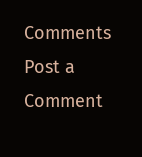Comments
Post a Comment